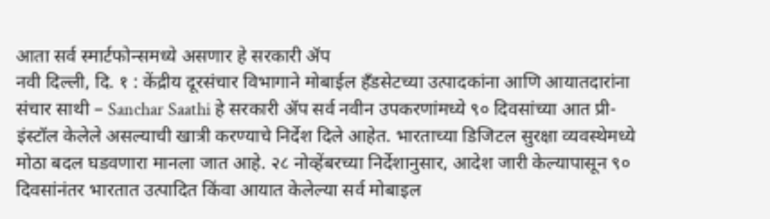आता सर्व स्मार्टफोन्समध्ये असणार हे सरकारी ॲप
नवी दिल्ली, दि. १ : केंद्रीय दूरसंचार विभागाने मोबाईल हँडसेटच्या उत्पादकांना आणि आयातदारांना संचार साथी – Sanchar Saathi हे सरकारी ॲप सर्व नवीन उपकरणांमध्ये ९० दिवसांच्या आत प्री-इंस्टॉल केलेले असल्याची खात्री करण्याचे निर्देश दिले आहेत. भारताच्या डिजिटल सुरक्षा व्यवस्थेमध्ये मोठा बदल घडवणारा मानला जात आहे. २८ नोव्हेंबरच्या निर्देशानुसार, आदेश जारी केल्यापासून ९० दिवसांनंतर भारतात उत्पादित किंवा आयात केलेल्या सर्व मोबाइल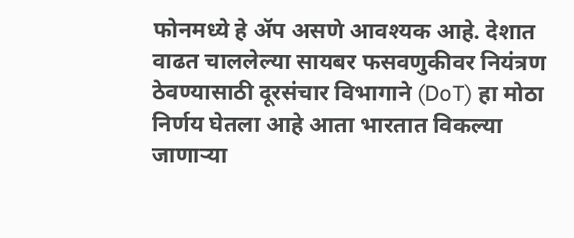फोनमध्ये हे ॲप असणे आवश्यक आहे. देशात वाढत चाललेल्या सायबर फसवणुकीवर नियंत्रण ठेवण्यासाठी दूरसंचार विभागाने (DoT) हा मोठा निर्णय घेतला आहे आता भारतात विकल्या जाणाऱ्या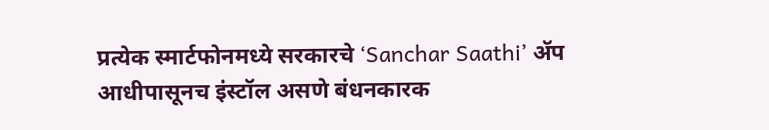प्रत्येक स्मार्टफोनमध्ये सरकारचे ‘Sanchar Saathi’ ॲप आधीपासूनच इंस्टॉल असणे बंधनकारक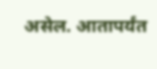असेल. आतापर्यंत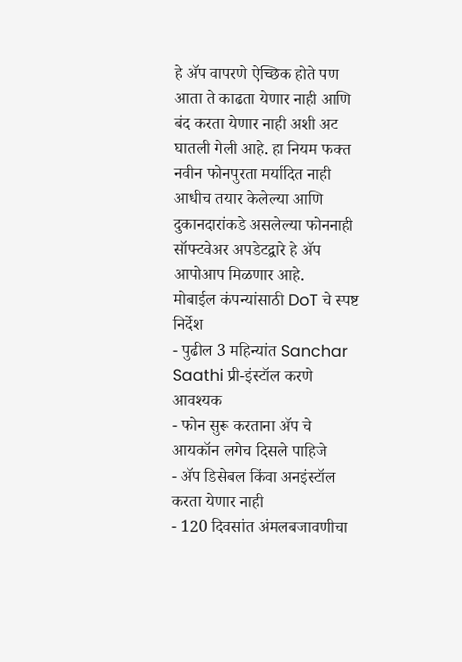हे ॲप वापरणे ऐच्छिक होते पण आता ते काढता येणार नाही आणि बंद करता येणार नाही अशी अट घातली गेली आहे. हा नियम फक्त नवीन फोनपुरता मर्यादित नाही आधीच तयार केलेल्या आणि दुकानदारांकडे असलेल्या फोननाही सॉफ्टवेअर अपडेटद्वारे हे ॲप आपोआप मिळणार आहे.
मोबाईल कंपन्यांसाठी DoT चे स्पष्ट निर्देश
- पुढील 3 महिन्यांत Sanchar Saathi प्री-इंस्टॉल करणे आवश्यक
- फोन सुरू करताना ॲप चे आयकॉन लगेच दिसले पाहिजे
- ॲप डिसेबल किंवा अनइंस्टॉल करता येणार नाही
- 120 दिवसांत अंमलबजावणीचा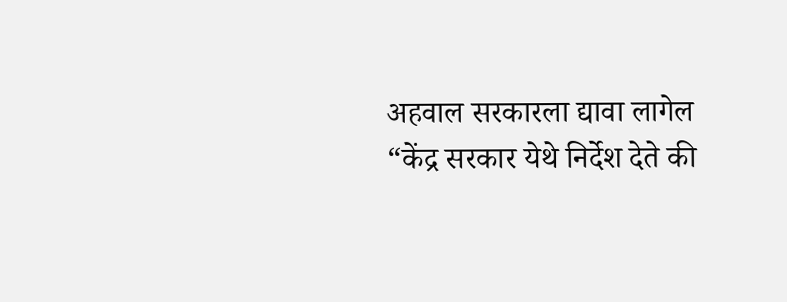अहवाल सरकारला द्यावा लागेल
“केंद्र सरकार येथे निर्देश देते की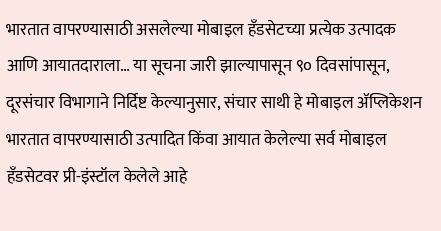भारतात वापरण्यासाठी असलेल्या मोबाइल हँडसेटच्या प्रत्येक उत्पादक आणि आयातदाराला… या सूचना जारी झाल्यापासून ९० दिवसांपासून, दूरसंचार विभागाने निर्दिष्ट केल्यानुसार, संचार साथी हे मोबाइल ॲप्लिकेशन भारतात वापरण्यासाठी उत्पादित किंवा आयात केलेल्या सर्व मोबाइल हँडसेटवर प्री-इंस्टॉल केलेले आहे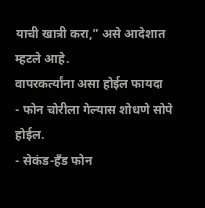याची खात्री करा,” असे आदेशात म्हटले आहे.
वापरकर्त्यांना असा होईल फायदा
- फोन चोरीला गेल्यास शोधणे सोपे होईल.
- सेकंड-हँड फोन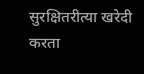सुरक्षितरीत्या खरेदी करता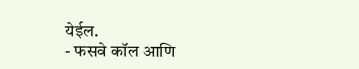येईल.
- फसवे कॉल आणि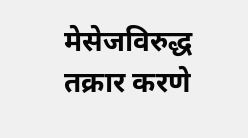मेसेजविरुद्ध तक्रार करणे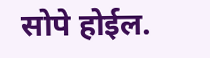सोपे होईल.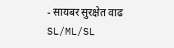- सायबर सुरक्षेत वाढ
SL/ML/SL